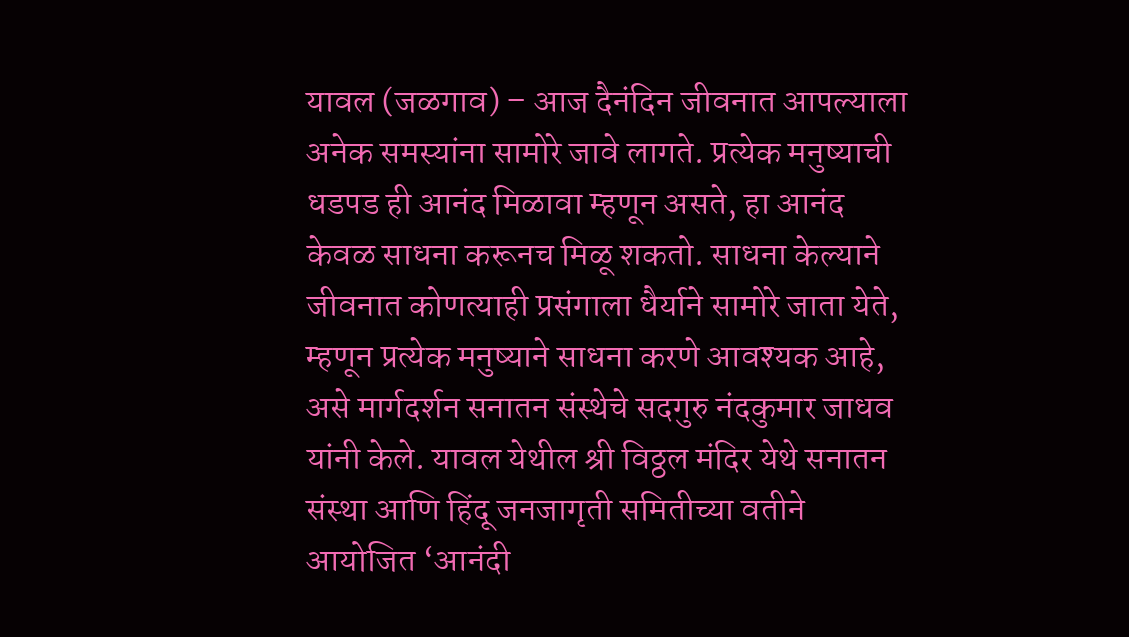यावल (जळगाव) – आज दैनंदिन जीवनात आपल्याला अनेक समस्यांना सामोरे जावे लागते. प्रत्येक मनुष्याची धडपड ही आनंद मिळावा म्हणून असते, हा आनंद केवळ साधना करूनच मिळू शकतो. साधना केल्याने जीवनात कोणत्याही प्रसंगाला धैर्याने सामोरे जाता येते, म्हणून प्रत्येक मनुष्याने साधना करणे आवश्यक आहे, असे मार्गदर्शन सनातन संस्थेचे सदगुरु नंदकुमार जाधव यांनी केले. यावल येथील श्री विठ्ठल मंदिर येथे सनातन संस्था आणि हिंदू जनजागृती समितीच्या वतीने आयोजित ‘आनंदी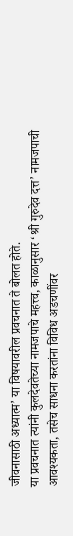जीवनासाठी अध्यात्म’ या विषयावरील प्रवचनात ते बोलत होते.
या प्रवचनात त्यांनी कुलदेवतेच्या नामजपाचे महत्त्व, काळानुसार ‘श्री गुरुदेव दत्त’ नामजपाची आवश्यकता, तसेच साधना करतांना विविध अडचणींवर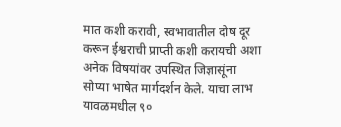मात कशी करावी, स्वभावातील दोष दूर करून ईश्वराची प्राप्ती कशी करायची अशा अनेक विषयांवर उपस्थित जिज्ञासूंना सोप्या भाषेत मार्गदर्शन केले. याचा लाभ यावळमधील ९०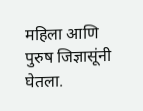महिला आणि पुरुष जिज्ञासूंनी घेतला.